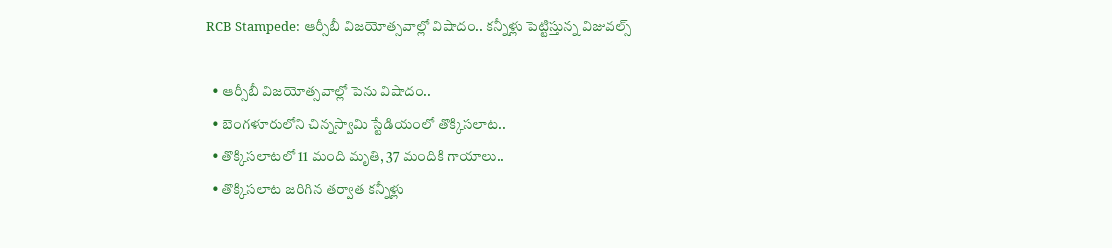RCB Stampede: ఆర్సీబీ విజయోత్సవాల్లో విషాదం.. క‌న్నీళ్లు పెట్టిస్తున్న విజువల్స్

  • ఆర్సీబీ విజయోత్సవాల్లో పెను విషాదం..
  • బెంగళూరులోని చిన్నస్వామి స్టేడియంలో తొక్కిసలాట..
  • తొక్కిసలాటలో 11 మంది మృతి, 37 మందికి గాయాలు..
  • తొక్కిసలాట జరిగిన తర్వాత కన్నీళ్లు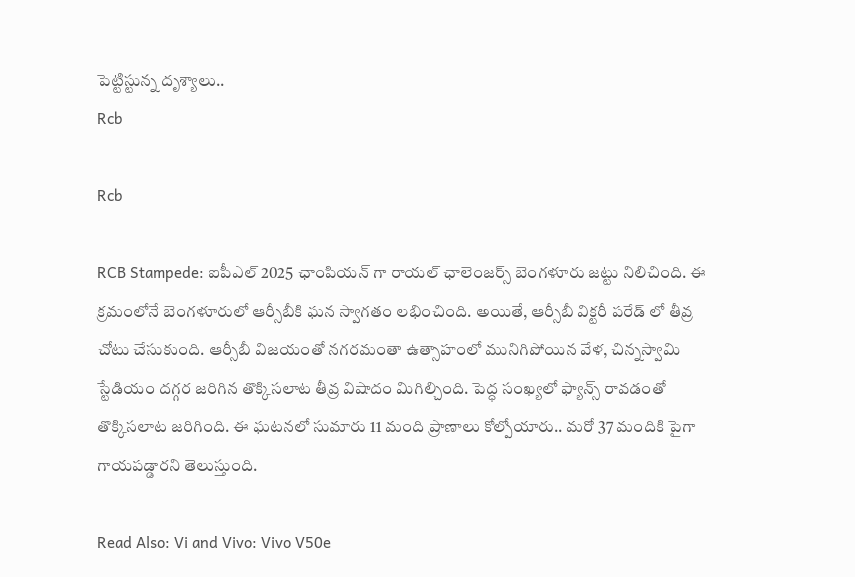పెట్టిస్టున్న దృశ్యాలు..
Rcb

Rcb

RCB Stampede: ఐపీఎల్ 2025 ఛాంపియన్ గా రాయల్ ఛాలెంజర్స్ బెంగళూరు జట్టు నిలిచింది. ఈ క్రమంలోనే బెంగళూరులో ఆర్సీబీకి ఘన స్వాగతం లభించింది. అయితే, ఆర్సీబీ విక్టరీ పరేడ్ లో తీవ్ర చోటు చేసుకుంది. ఆర్సీబీ విజయంతో నగరమంతా ఉత్సాహంలో మునిగిపోయిన వేళ, చిన్నస్వామి స్టేడియం దగ్గర జరిగిన తొక్కిసలాట తీవ్ర విషాదం మిగిల్చింది. పెద్ధ సంఖ్యలో ఫ్యాన్స్ రావడంతో తొక్కిసలాట జరిగింది. ఈ ఘటనలో సుమారు 11 మంది ప్రాణాలు కోల్పోయారు.. మరో 37 మందికి పైగా గాయపడ్డారని తెలుస్తుంది.

Read Also: Vi and Vivo: Vivo V50e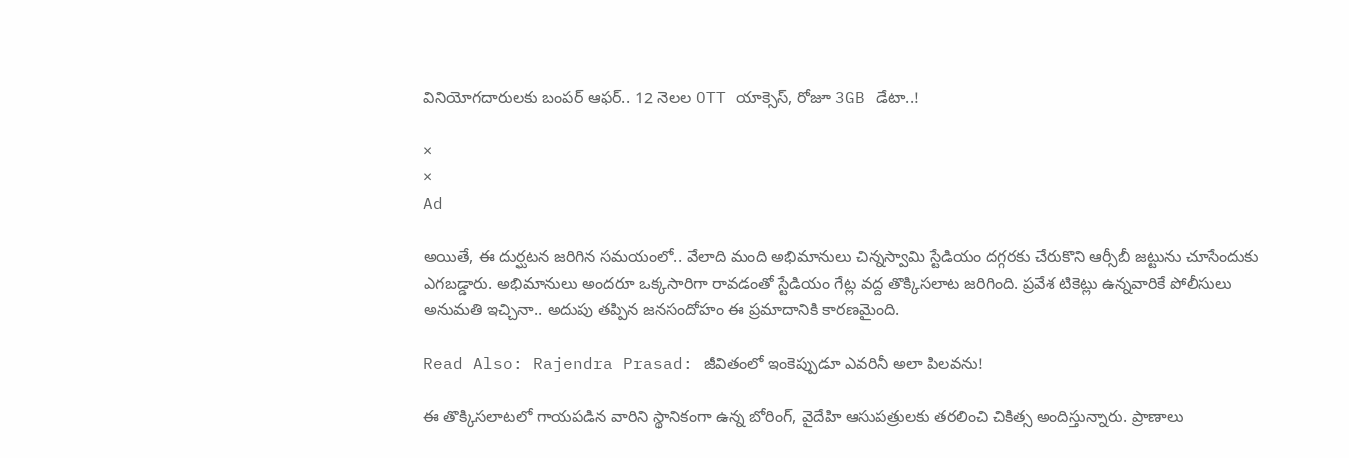వినియోగదారులకు బంపర్ ఆఫర్.. 12 నెలల OTT యాక్సెస్, రోజూ 3GB డేటా..!

×
×
Ad

అయితే, ఈ దుర్ఘటన జరిగిన సమయంలో.. వేలాది మంది అభిమానులు చిన్నస్వామి స్టేడియం దగ్గరకు చేరుకొని ఆర్సీబీ జట్టును చూసేందుకు ఎగబడ్డారు. అభిమానులు అందరూ ఒక్కసారిగా రావడంతో స్టేడియం గేట్ల వద్ద తొక్కిసలాట జరిగింది. ప్రవేశ టికెట్లు ఉన్నవారికే పోలీసులు అనుమతి ఇచ్చినా.. అదుపు తప్పిన జనసందోహం ఈ ప్రమాదానికి కారణమైంది.

Read Also: Rajendra Prasad: జీవితంలో ఇంకెప్పుడూ ఎవరినీ అలా పిలవను!

ఈ తొక్కిసలాటలో గాయపడిన వారిని స్థానికంగా ఉన్న బోరింగ్, వైదేహి ఆసుపత్రులకు తరలించి చికిత్స అందిస్తున్నారు. ప్రాణాలు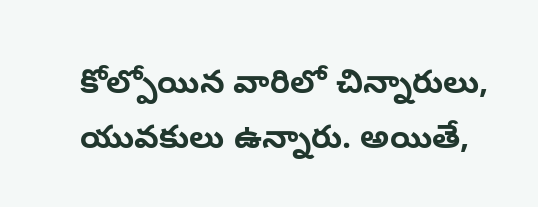కోల్పోయిన వారిలో చిన్నారులు, యువ‌కులు ఉన్నారు. అయితే,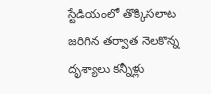స్టేడియంలో తొక్కిసలాట జరిగిన తర్వాత నెలకొన్న దృశ్యాలు క‌న్నీళ్లు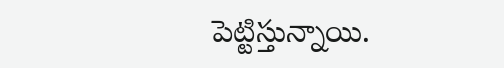పెట్టిస్తున్నాయి.